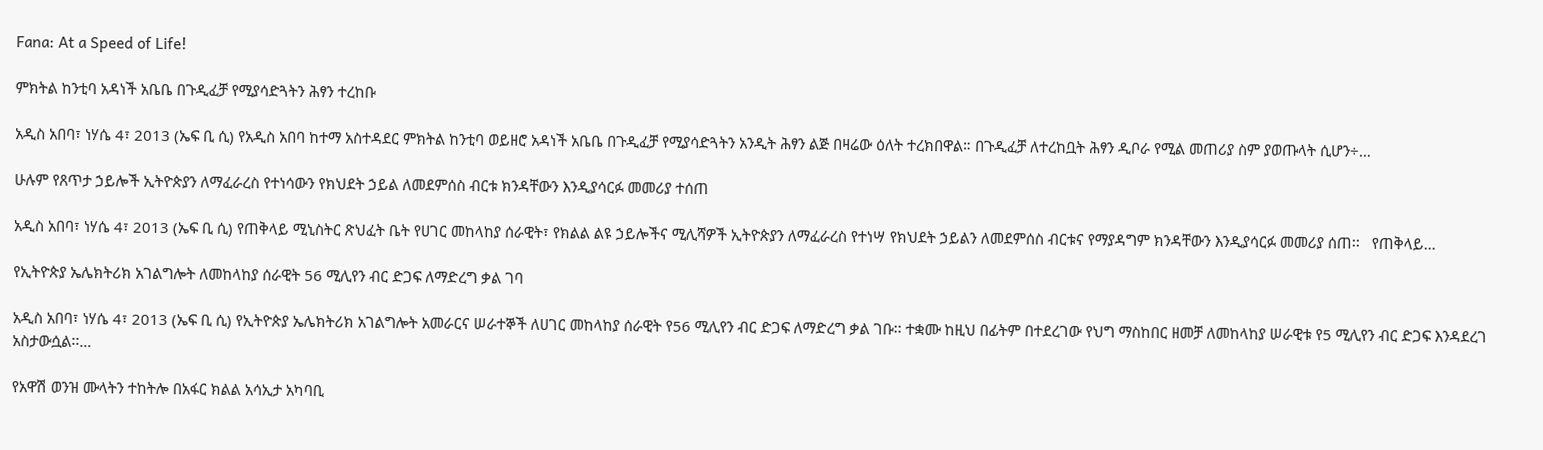Fana: At a Speed of Life!

ምክትል ከንቲባ አዳነች አቤቤ በጉዲፈቻ የሚያሳድጓትን ሕፃን ተረከቡ

አዲስ አበባ፣ ነሃሴ 4፣ 2013 (ኤፍ ቢ ሲ) የአዲስ አበባ ከተማ አስተዳደር ምክትል ከንቲባ ወይዘሮ አዳነች አቤቤ በጉዲፈቻ የሚያሳድጓትን አንዲት ሕፃን ልጅ በዛሬው ዕለት ተረክበዋል። በጉዲፈቻ ለተረከቧት ሕፃን ዲቦራ የሚል መጠሪያ ስም ያወጡላት ሲሆን÷…

ሁሉም የጸጥታ ኃይሎች ኢትዮጵያን ለማፈራረስ የተነሳውን የክህደት ኃይል ለመደምሰስ ብርቱ ክንዳቸውን እንዲያሳርፉ መመሪያ ተሰጠ

አዲስ አበባ፣ ነሃሴ 4፣ 2013 (ኤፍ ቢ ሲ) የጠቅላይ ሚኒስትር ጽህፈት ቤት የሀገር መከላከያ ሰራዊት፣ የክልል ልዩ ኃይሎችና ሚሊሻዎች ኢትዮጵያን ለማፈራረስ የተነሣ የክህደት ኃይልን ለመደምሰስ ብርቱና የማያዳግም ክንዳቸውን እንዲያሳርፉ መመሪያ ሰጠ፡፡   የጠቅላይ…

የኢትዮጵያ ኤሌክትሪክ አገልግሎት ለመከላከያ ሰራዊት 56 ሚሊየን ብር ድጋፍ ለማድረግ ቃል ገባ

አዲስ አበባ፣ ነሃሴ 4፣ 2013 (ኤፍ ቢ ሲ) የኢትዮጵያ ኤሌክትሪክ አገልግሎት አመራርና ሠራተኞች ለሀገር መከላከያ ሰራዊት የ56 ሚሊየን ብር ድጋፍ ለማድረግ ቃል ገቡ፡፡ ተቋሙ ከዚህ በፊትም በተደረገው የህግ ማስከበር ዘመቻ ለመከላከያ ሠራዊቱ የ5 ሚሊየን ብር ድጋፍ እንዳደረገ አስታውሷል፡፡…

የአዋሽ ወንዝ ሙላትን ተከትሎ በአፋር ክልል አሳኢታ አካባቢ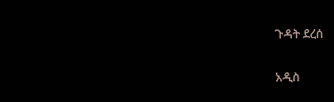ጉዳት ደረሰ

አዲስ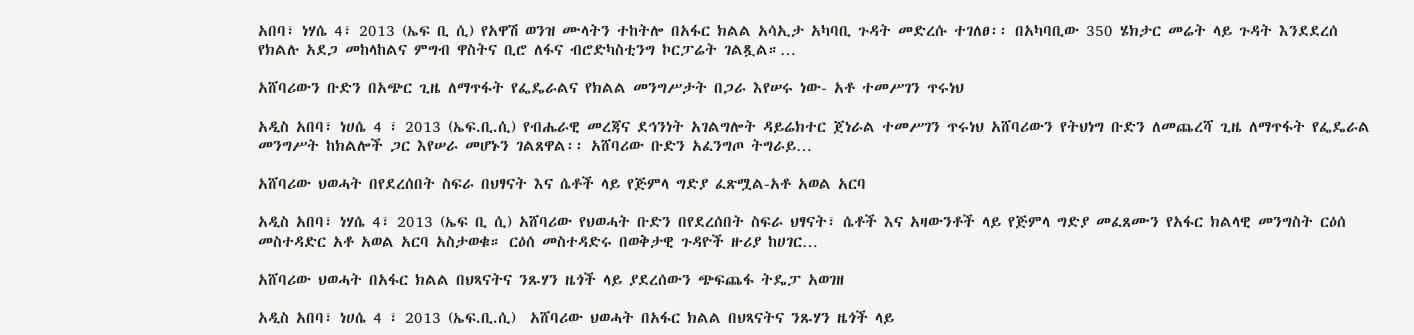አበባ፣ ነሃሴ 4፣ 2013 (ኤፍ ቢ ሲ) የአዋሽ ወንዝ ሙላትን ተከትሎ በአፋር ክልል አሳኢታ አካባቢ ጉዳት መድረሱ ተገለፀ፡፡ በአካባቢው 350 ሄክታር መሬት ላይ ጉዳት እንደደረሰ የክልሉ አደጋ መከላከልና ምግብ ዋስትና ቢሮ ለፋና ብሮድካስቲንግ ኮርፓሬት ገልጿል።…

አሸባሪውን ቡድን በአጭር ጊዜ ለማጥፋት የፌዴራልና የክልል መንግሥታት በጋራ እየሠሩ ነው- አቶ ተመሥገን ጥሩነህ

አዲስ አበባ፣ ነሀሴ 4 ፣ 2013 (ኤፍ.ቢ.ሲ) የብሔራዊ መረጃና ደኅንነት አገልግሎት ዳይሬክተር ጀነራል ተመሥገን ጥሩነህ አሸባሪውን የትህነግ ቡድን ለመጨረሻ ጊዜ ለማጥፋት የፌዴራል መንግሥት ከክልሎች ጋር እየሠራ መሆኑን ገልጸዋል፡፡ አሸባሪው ቡድን አፈንግጦ ትግራይ…

አሸባሪው ህወሓት በየደረሰበት ስፍራ በህፃናት እና ሴቶች ላይ የጅምላ ግድያ ፈጽሟል-አቶ አወል አርባ

አዲስ አበባ፣ ነሃሴ 4፣ 2013 (ኤፍ ቢ ሲ) አሸባሪው የህወሓት ቡድን በየደረሰበት ስፍራ ህፃናት፣ ሴቶች እና አዛውንቶች ላይ የጅምላ ግድያ መፈጸሙን የአፋር ክልላዊ መንግስት ርዕሰ መስተዳድር አቶ አወል አርባ አስታወቁ። ርዕሰ መስተዳድሩ በወቅታዊ ጉዳዮች ዙሪያ ከሀገር…

አሸባሪው ህወሓት በአፋር ክልል በህጻናትና ንጹሃን ዜጎች ላይ ያደረሰውን ጭፍጨፋ ትዴፓ አወገዘ

አዲስ አበባ፣ ነሀሴ 4 ፣ 2013 (ኤፍ.ቢ.ሲ)  አሸባሪው ህወሓት በአፋር ክልል በህጻናትና ንጹሃን ዜጎች ላይ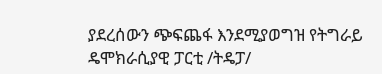ያደረሰውን ጭፍጨፋ እንደሚያወግዝ የትግራይ ዴሞክራሲያዊ ፓርቲ /ትዴፓ/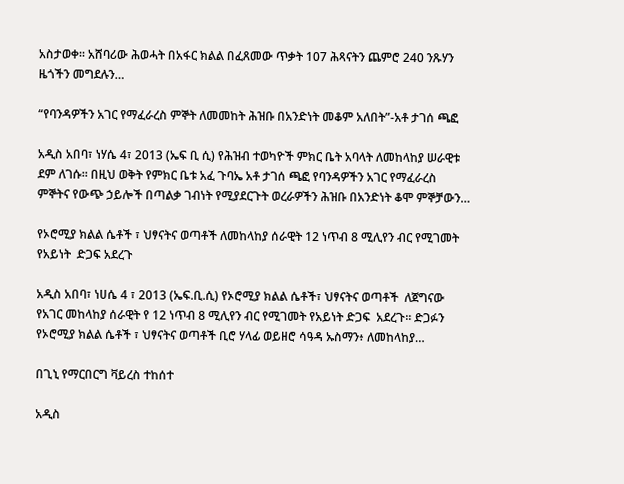አስታወቀ፡፡ አሸባሪው ሕወሓት በአፋር ክልል በፈጸመው ጥቃት 107 ሕጻናትን ጨምሮ 240 ንጹሃን ዜጎችን መግደሉን…

“የባንዳዎችን አገር የማፈራረስ ምኞት ለመመከት ሕዝቡ በአንድነት መቆም አለበት”-አቶ ታገሰ ጫፎ

አዲስ አበባ፣ ነሃሴ 4፣ 2013 (ኤፍ ቢ ሲ) የሕዝብ ተወካዮች ምክር ቤት አባላት ለመከላከያ ሠራዊቱ ደም ለገሱ፡፡ በዚህ ወቅት የምክር ቤቱ አፈ ጉባኤ አቶ ታገሰ ጫፎ የባንዳዎችን አገር የማፈራረስ ምኞትና የውጭ ኃይሎች በጣልቃ ገብነት የሚያደርጉት ወረራዎችን ሕዝቡ በአንድነት ቆሞ ምኞቻውን…

የኦሮሚያ ክልል ሴቶች ፣ ህፃናትና ወጣቶች ለመከላከያ ሰራዊት 12 ነጥብ 8 ሚሊየን ብር የሚገመት የአይነት  ድጋፍ አደረጉ

አዲስ አበባ፣ ነሀሴ 4 ፣ 2013 (ኤፍ.ቢ.ሲ) የኦሮሚያ ክልል ሴቶች፣ ህፃናትና ወጣቶች  ለጀግናው የአገር መከላከያ ሰራዊት የ 12 ነጥብ 8 ሚሊየን ብር የሚገመት የአይነት ድጋፍ  አደረጉ፡፡ ድጋፉን የኦሮሚያ ክልል ሴቶች ፣ ህፃናትና ወጣቶች ቢሮ ሃላፊ ወይዘሮ ሳዓዳ ኡስማን፥ ለመከላከያ…

በጊኒ የማርበርግ ቫይረስ ተከሰተ

አዲስ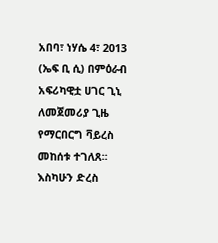አበባ፣ ነሃሴ 4፣ 2013 (ኤፍ ቢ ሲ) በምዕራብ አፍሪካዊቷ ሀገር ጊኒ ለመጀመሪያ ጊዜ የማርበርግ ቫይረስ መከሰቱ ተገለጸ፡፡ እስካሁን ድረስ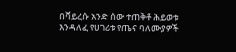በቫይረሱ አንድ ሰው ተጠቅቶ ሕይወቱ እንዳለፈ የሀገሪቱ የጤና ባለሙያዎች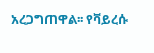አረጋግጠዋል፡፡ የቫይረሱ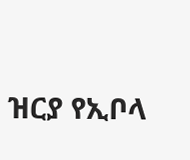ዝርያ የኢቦላ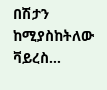በሽታን ከሚያስከትለው ቫይረስ…